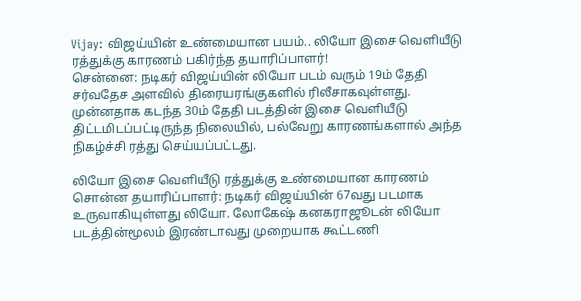Vijay: விஜய்யின் உண்மையான பயம்.. லியோ இசை வெளியீடு ரத்துக்கு காரணம் பகிர்ந்த தயாரிப்பாளர்!
சென்னை: நடிகர் விஜய்யின் லியோ படம் வரும் 19ம் தேதி சர்வதேச அளவில் திரையரங்குகளில் ரிலீசாகவுள்ளது.
முன்னதாக கடந்த 30ம் தேதி படத்தின் இசை வெளியீடு திட்டமிடப்பட்டிருந்த நிலையில், பல்வேறு காரணங்களால் அந்த நிகழ்ச்சி ரத்து செய்யப்பட்டது.

லியோ இசை வெளியீடு ரத்துக்கு உண்மையான காரணம் சொன்ன தயாரிப்பாளர்: நடிகர் விஜய்யின் 67வது படமாக உருவாகியுள்ளது லியோ. லோகேஷ் கனகராஜூடன் லியோ படத்தின்மூலம் இரண்டாவது முறையாக கூட்டணி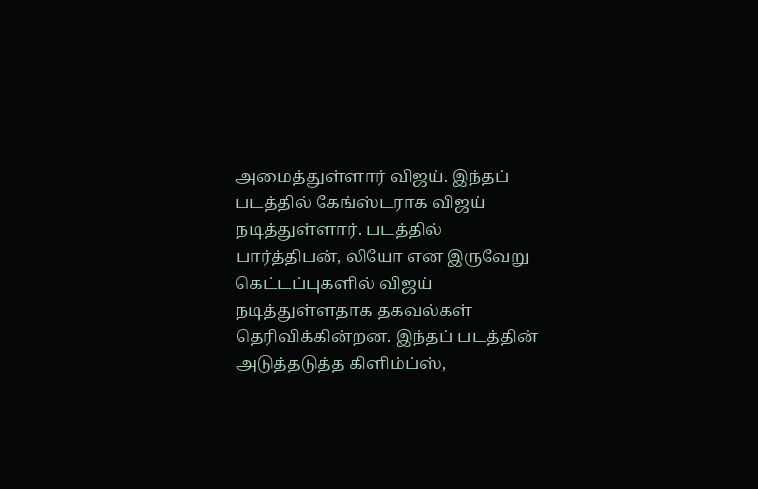அமைத்துள்ளார் விஜய். இந்தப் படத்தில் கேங்ஸ்டராக விஜய் நடித்துள்ளார். படத்தில் பார்த்திபன், லியோ என இருவேறு கெட்டப்புகளில் விஜய் நடித்துள்ளதாக தகவல்கள் தெரிவிக்கின்றன. இந்தப் படத்தின் அடுத்தடுத்த கிளிம்ப்ஸ்,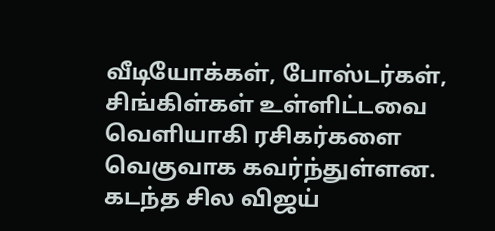வீடியோக்கள், போஸ்டர்கள், சிங்கிள்கள் உள்ளிட்டவை வெளியாகி ரசிகர்களை வெகுவாக கவர்ந்துள்ளன.
கடந்த சில விஜய்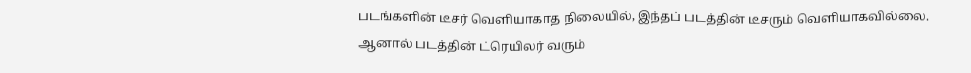படங்களின் டீசர் வெளியாகாத நிலையில், இந்தப் படத்தின் டீசரும் வெளியாகவில்லை. ஆனால் படத்தின் ட்ரெயிலர் வரும்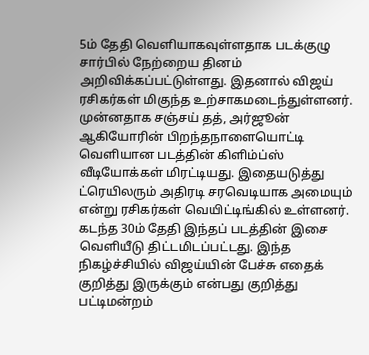5ம் தேதி வெளியாகவுள்ளதாக படக்குழு சார்பில் நேற்றைய தினம் அறிவிக்கப்பட்டுள்ளது. இதனால் விஜய் ரசிகர்கள் மிகுந்த உற்சாகமடைந்துள்ளனர். முன்னதாக சஞ்சய் தத், அர்ஜூன் ஆகியோரின் பிறந்தநாளையொட்டி வெளியான படத்தின் கிளிம்ப்ஸ் வீடியோக்கள் மிரட்டியது. இதையடுத்து ட்ரெயிலரும் அதிரடி சரவெடியாக அமையும் என்று ரசிகர்கள் வெயிட்டிங்கில் உள்ளனர்.
கடந்த 30ம் தேதி இந்தப் படத்தின் இசை வெளியீடு திட்டமிடப்பட்டது. இந்த நிகழ்ச்சியில் விஜய்யின் பேச்சு எதைக் குறித்து இருக்கும் என்பது குறித்து பட்டிமன்றம்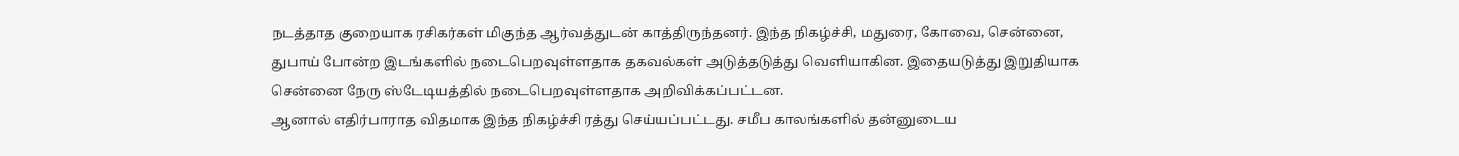நடத்தாத குறையாக ரசிகர்கள் மிகுந்த ஆர்வத்துடன் காத்திருந்தனர். இந்த நிகழ்ச்சி, மதுரை, கோவை, சென்னை, துபாய் போன்ற இடங்களில் நடைபெறவுள்ளதாக தகவல்கள் அடுத்தடுத்து வெளியாகின. இதையடுத்து இறுதியாக சென்னை நேரு ஸ்டேடியத்தில் நடைபெறவுள்ளதாக அறிவிக்கப்பட்டன.
ஆனால் எதிர்பாராத விதமாக இந்த நிகழ்ச்சி ரத்து செய்யப்பட்டது. சமீப காலங்களில் தன்னுடைய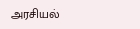அரசியல்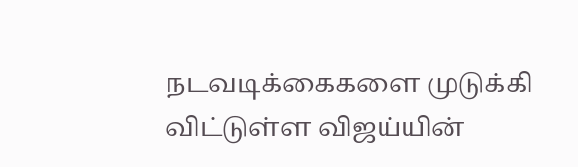நடவடிக்கைகளை முடுக்கி விட்டுள்ள விஜய்யின்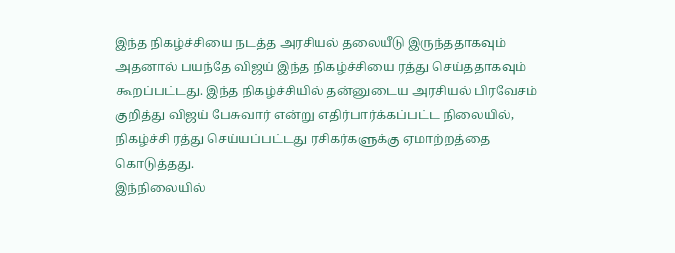இந்த நிகழ்ச்சியை நடத்த அரசியல் தலையீடு இருந்ததாகவும் அதனால் பயந்தே விஜய் இந்த நிகழ்ச்சியை ரத்து செய்ததாகவும் கூறப்பட்டது. இந்த நிகழ்ச்சியில் தன்னுடைய அரசியல் பிரவேசம் குறித்து விஜய் பேசுவார் என்று எதிர்பார்க்கப்பட்ட நிலையில், நிகழ்ச்சி ரத்து செய்யப்பட்டது ரசிகர்களுக்கு ஏமாற்றத்தை கொடுத்தது.
இந்நிலையில்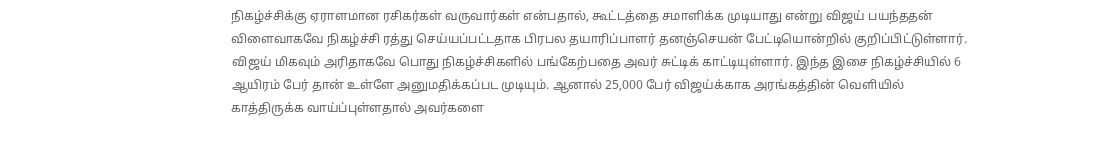நிகழ்ச்சிக்கு ஏராளமான ரசிகர்கள் வருவார்கள் என்பதால், கூட்டத்தை சமாளிக்க முடியாது என்று விஜய் பயந்ததன் விளைவாகவே நிகழ்ச்சி ரத்து செய்யப்பட்டதாக பிரபல தயாரிப்பாளர் தனஞ்செயன் பேட்டியொன்றில் குறிப்பிட்டுள்ளார். விஜய் மிகவும் அரிதாகவே பொது நிகழ்ச்சிகளில் பங்கேற்பதை அவர் சுட்டிக் காட்டியுள்ளார். இந்த இசை நிகழ்ச்சியில் 6 ஆயிரம் பேர் தான் உள்ளே அனுமதிக்கப்பட முடியும். ஆனால் 25,000 பேர் விஜய்க்காக அரங்கத்தின் வெளியில் காத்திருக்க வாய்ப்புள்ளதால் அவர்களை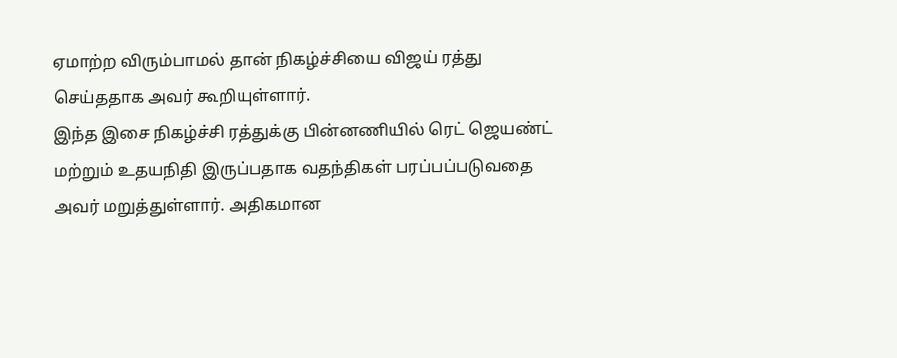ஏமாற்ற விரும்பாமல் தான் நிகழ்ச்சியை விஜய் ரத்து செய்ததாக அவர் கூறியுள்ளார்.
இந்த இசை நிகழ்ச்சி ரத்துக்கு பின்னணியில் ரெட் ஜெயண்ட் மற்றும் உதயநிதி இருப்பதாக வதந்திகள் பரப்பப்படுவதை அவர் மறுத்துள்ளார். அதிகமான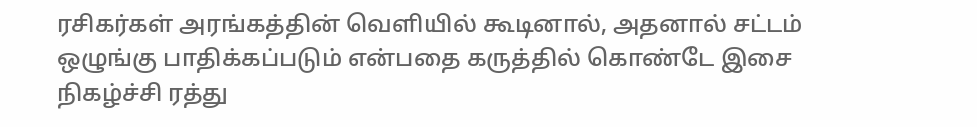ரசிகர்கள் அரங்கத்தின் வெளியில் கூடினால், அதனால் சட்டம் ஒழுங்கு பாதிக்கப்படும் என்பதை கருத்தில் கொண்டே இசை நிகழ்ச்சி ரத்து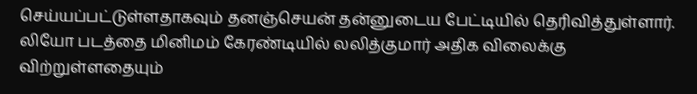செய்யப்பட்டுள்ளதாகவும் தனஞ்செயன் தன்னுடைய பேட்டியில் தெரிவித்துள்ளார். லியோ படத்தை மினிமம் கேரண்டியில் லலித்குமார் அதிக விலைக்கு விற்றுள்ளதையும்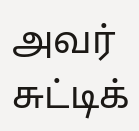அவர் சுட்டிக்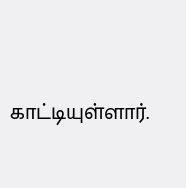காட்டியுள்ளார்.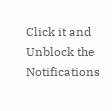Click it and Unblock the Notifications